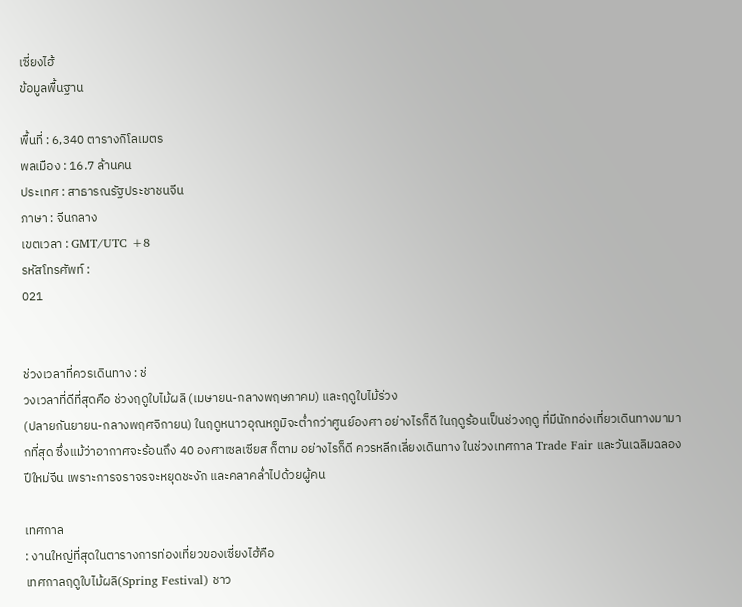เซี่ยงไฮ้
ข้อมูลพื้นฐาน

พื้นที่ : 6,340 ตารางกิโลเมตร
พลเมือง : 16.7 ล้านคน
ประเทศ : สาธารณรัฐประชาชนจีน
ภาษา : จีนกลาง
เขตเวลา : GMT/UTC +8
รหัสโทรศัพท์ :
021


ช่วงเวลาที่ควรเดินทาง : ช่
วงเวลาที่ดีที่สุดคือ ช่วงฤดูใบไม้ผลิ (เมษายน-กลางพฤษภาคม) และฤดูใบไม้ร่วง
(ปลายกันยายน-กลางพฤศจิกายน) ในฤดูหนาวอุณหภูมิจะต่ำกว่าศูนย์องศา อย่างไรก็ดี ในฤดูร้อนเป็นช่วงฤดู ที่มีนักทอ่งเที่ยวเดินทางมามากที่สุด ซึ่งแม้ว่าอากาศจะร้อนถึง 40 องศาเซลเซียส ก็ตาม อย่างไรก็ดี ควรหลีกเลี่ยงเดินทาง ในช่วงเทศกาล Trade Fair และวันเฉลิมฉลองปีใหม่จีน เพราะการจราจรจะหยุดชะงัก และคลาคล่ำไปด้วยผู้คน

เทศกาล
: งานใหญ่ที่สุดในตารางการท่องเที่ยวของเซี่ยงไฮ้คือ
เทศกาลฤดูใบไม้ผลิ(Spring Festival) ชาว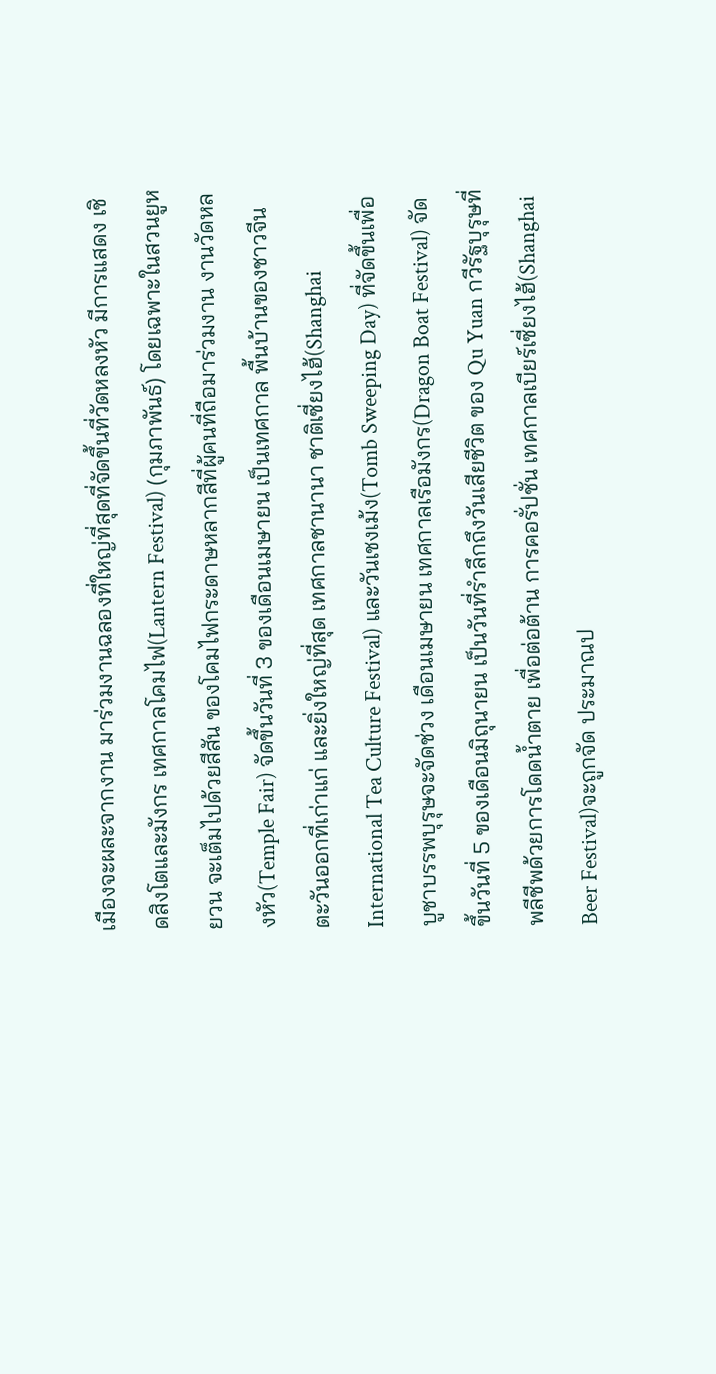เมืองจะผละจากงาน มาร่วมงานฉลองที่ใหญ่ที่สุดที่จัดขึ้นที่วัดหลงหัว มีการแสดง เชิดสิงโตและมังกร เทศกาลโคมไฟ(Lantern Festival) (กุมภาพันธ์) โดยเฉพาะในสวนยูหยวน จะเต็มไปด้วยสีสัน ของโคมไฟกระดาษหลากสีที่ผู้คนที่ถือมาร่วมงาน งานวัดหลงหัว(Temple Fair) จัดขึ้นวันที่ 3 ของเดือนเมษายน เป็นเทศกาล พื้นบ้านของชาวจีนตะวันออกที่เก่าแก่ และยิ่งใหญ่ที่สุด เทศกาลชานานา ชาติเซี่ยงไฮ้(Shanghai International Tea Culture Festival) และวันเชงเม้ง(Tomb Sweeping Day) ที่จัดขึ้นเพื่อบูชาบรรพบุรุษจะจัดช่วง เดือนเมษายน เทศกาลเรือมังกร(Dragon Boat Festival) จัดขึ้นวันที่ 5 ของเดือนมิถุนายน เป็นวันที่รำลึกถึงวันเสียชีวิต ของ Qu Yuan กวีรัฐบุรุษที่พลีชีพด้วยการโดดน้ำตาย เพื่อต่อต้าน การคอรั่ปชั่น เทศกาลเบียร์เซี่ยงไฮ้(Shanghai Beer Festival)จะถูกจัด ประมาณป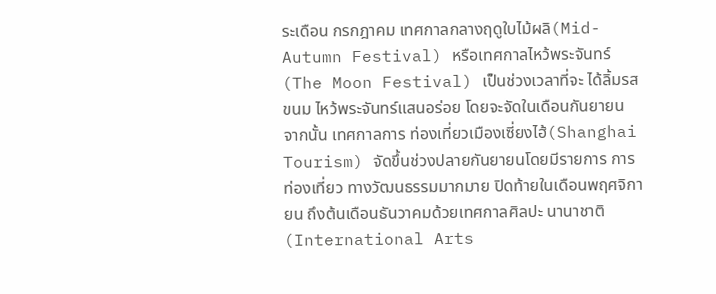ระเดือน กรกฎาคม เทศกาลกลางฤดูใบไม้ผลิ(Mid-Autumn Festival) หรือเทศกาลไหว้พระจันทร์ (The Moon Festival) เป็นช่วงเวลาที่จะ ได้ลิ้มรสขนม ไหว้พระจันทร์แสนอร่อย โดยจะจัดในเดือนกันยายน จากนั้น เทศกาลการ ท่องเที่ยวเมืองเซี่ยงไฮ้(Shanghai Tourism) จัดขึ้นช่วงปลายกันยายนโดยมีรายการ การท่องเที่ยว ทางวัฒนธรรมมากมาย ปิดท้ายในเดือนพฤศจิกายน ถึงต้นเดือนธันวาคมด้วยเทศกาลศิลปะ นานาชาติ(International Arts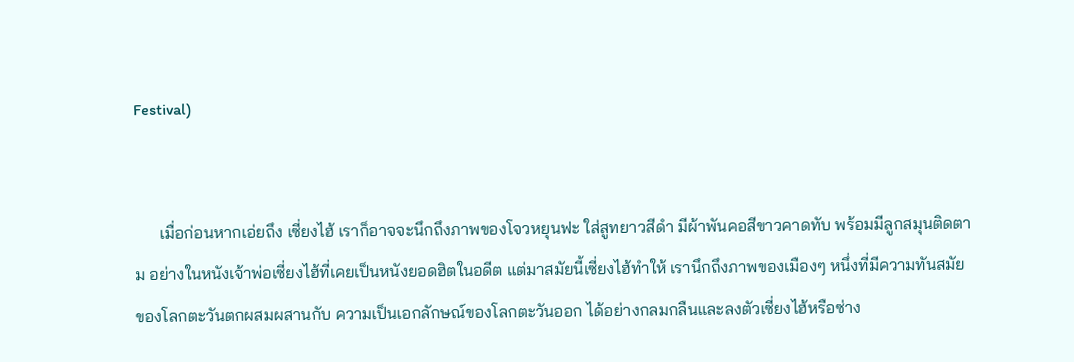Festival)


      เมื่อก่อนหากเอ่ยถึง เซี่ยงไฮ้ เราก็อาจจะนึกถึงภาพของโจวหยุนฟะ ใส่สูทยาวสีดำ มีผ้าพันคอสีขาวคาดทับ พร้อมมีลูกสมุนติดตาม อย่างในหนังเจ้าพ่อเซี่ยงไฮ้ที่เคยเป็นหนังยอดฮิตในอดีต แต่มาสมัยนี้เซี่ยงไฮ้ทำให้ เรานึกถึงภาพของเมืองๆ หนึ่งที่มีความทันสมัย ของโลกตะวันตกผสมผสานกับ ความเป็นเอกลักษณ์ของโลกตะวันออก ได้อย่างกลมกลืนและลงตัวเซี่ยงไฮ้หรือซ่าง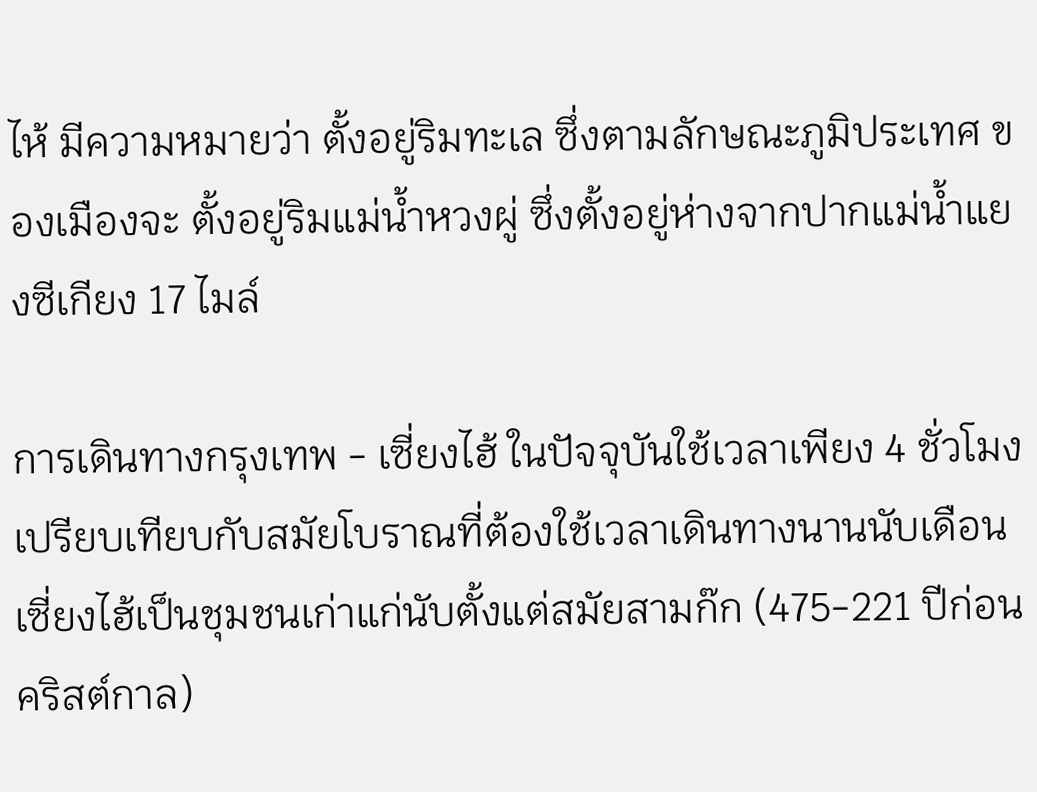ไห้ มีความหมายว่า ตั้งอยู่ริมทะเล ซึ่งตามลักษณะภูมิประเทศ ของเมืองจะ ตั้งอยู่ริมแม่น้ำหวงผู่ ซึ่งตั้งอยู่ห่างจากปากแม่น้ำแยงซีเกียง 17 ไมล์

การเดินทางกรุงเทพ - เซี่ยงไฮ้ ในปัจจุบันใช้เวลาเพียง 4 ชั่วโมง เปรียบเทียบกับสมัยโบราณที่ต้องใช้เวลาเดินทางนานนับเดือน เซี่ยงไฮ้เป็นชุมชนเก่าแก่นับตั้งแต่สมัยสามก๊ก (475-221 ปีก่อนคริสต์กาล)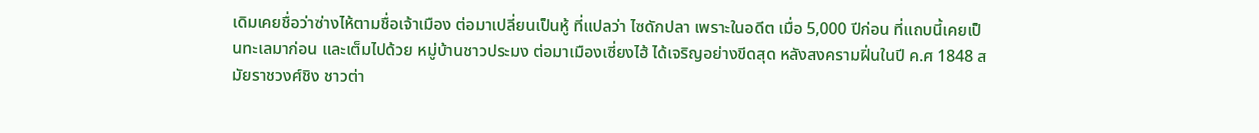เดิมเคยชื่อว่าซ่างไห้ตามชื่อเจ้าเมือง ต่อมาเปลี่ยนเป็นหู้ ที่แปลว่า ไซดักปลา เพราะในอดีต เมื่อ 5,000 ปีก่อน ที่แถบนี้เคยเป็นทะเลมาก่อน และเต็มไปด้วย หมู่บ้านชาวประมง ต่อมาเมืองเซี่ยงไฮ้ ได้เจริญอย่างขีดสุด หลังสงครามฝิ่นในปี ค.ศ 1848 สมัยราชวงศ์ชิง ชาวต่า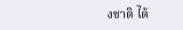งชาติ ได้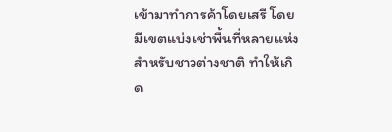เข้ามาทำการค้าโดยเสรี โดยมีเขตแบ่งเช่าพื้นที่หลายแห่ง สำหรับชาวต่างชาติ ทำให้เกิด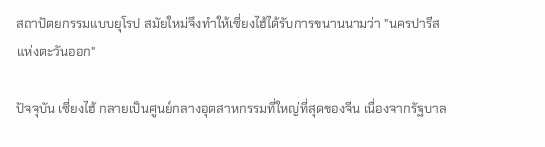สถาปัตยกรรมแบบยุโรป สมัยใหม่จึงทำให้เซี่ยงไฮ้ได้รับการขนานนามว่า "นครปารีสแห่งตะวันออก"

ปัจจุบัน เซี่ยงไฮ้ กลายเป็นศูนย์กลางอุตสาหกรรมที่ใหญ่ที่สุดของจีน เนื่องจากรัฐบาล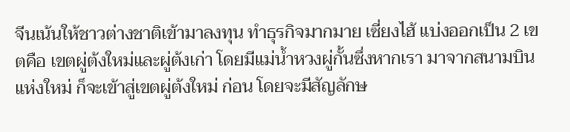จีนเน้นให้ชาวต่างชาติเข้ามาลงทุน ทำธุรกิจมากมาย เซี่ยงไฮ้ แบ่งออกเป็น 2 เขตคือ เขตผู่ต้งใหม่และผู่ต้งเก่า โดยมีแม่น้ำหวงผู่กั้นซึ่งหากเรา มาจากสนามบินแห่งใหม่ ก็จะเข้าสู่เขตผู่ต้งใหม่ ก่อน โดยจะมีสัญลักษ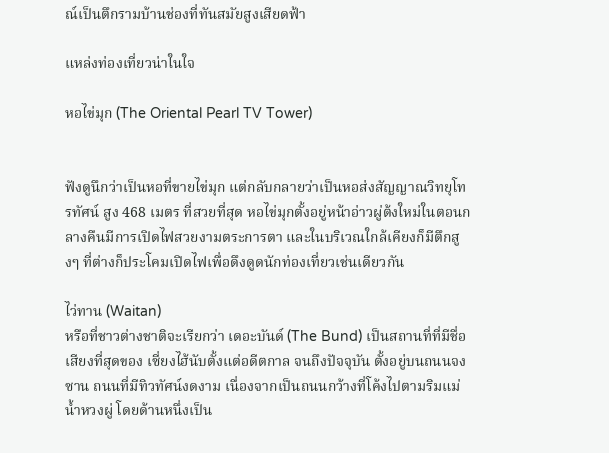ณ์เป็นตึกรามบ้านช่องที่ทันสมัยสูงเสียดฟ้า

แหล่งท่องเที่ยวน่าในใจ

หอไข่มุก (The Oriental Pearl TV Tower)


ฟังดูนึกว่าเป็นหอที่ขายไข่มุก แต่กลับกลายว่าเป็นหอส่งสัญญาณวิทยุโทรทัศน์ สูง 468 เมตร ที่สวยที่สุด หอไข่มุกตั้งอยู่หน้าอ่าวผู่ต้งใหม่ในตอนกลางคืนมีการเปิดไฟสวยงามตระการตา และในบริเวณใกล้เคียงก็มีตึกสูงๆ ที่ต่างก็ประโคมเปิดไฟเพื่อดึงดูดนักท่องเที่ยวเช่นเดียวกัน

ไว่ทาน (Waitan)
หรือที่ชาวต่างชาติจะเรียกว่า เดอะบันด์ (The Bund) เป็นสถานที่ที่มีชื่อเสียงที่สุดของ เซี่ยงไฮ้นับตั้งแต่อดีตกาล จนถึงปัจจุบัน ตั้งอยู่บนถนนจงซาน ถนนที่มีทิวทัศน์งดงาม เนื่องจากเป็นถนนกว้างที่โค้งไปตามริมแม่น้ำหวงผู่ โดยด้านหนึ่งเป็น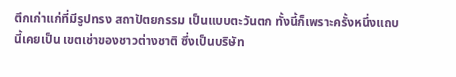ตึกเก่าแก่ที่มีรูปทรง สถาปัตยกรรม เป็นแบบตะวันตก ทั้งนี้ก็เพราะครั้งหนึ่งแถบนี้เคยเป็น เขตเช่าของชาวต่างชาติ ซึ่งเป็นบริษัท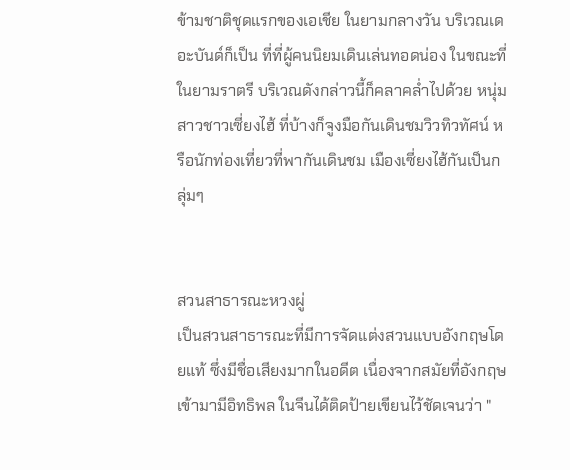ข้ามชาติชุดแรกของเอเชีย ในยามกลางวัน บริเวณเดอะบันด์ก็เป็น ที่ที่ผู้คนนิยมเดินเล่นทอดน่อง ในขณะที่ในยามราตรี บริเวณดังกล่าวนี้ก็คลาคล่ำไปด้วย หนุ่มสาวชาวเซี่ยงไฮ้ ที่บ้างก็จูงมือกันเดินชมวิวทิวทัศน์ หรือนักท่องเที่ยวที่พากันเดินชม เมืองเซี่ยงไฮ้กันเป็นกลุ่มๆ


สวนสาธารณะหวงผู่
เป็นสวนสาธารณะที่มีการจัดแต่งสวนแบบอังกฤษโดยแท้ ซึ่งมีชื่อเสียงมากในอดีต เนื่องจากสมัยที่อังกฤษเข้ามามีอิทธิพล ในจีนได้ติดป้ายเขียนไว้ชัดเจนว่า "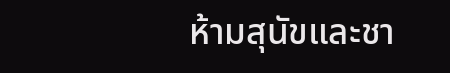ห้ามสุนัขและชา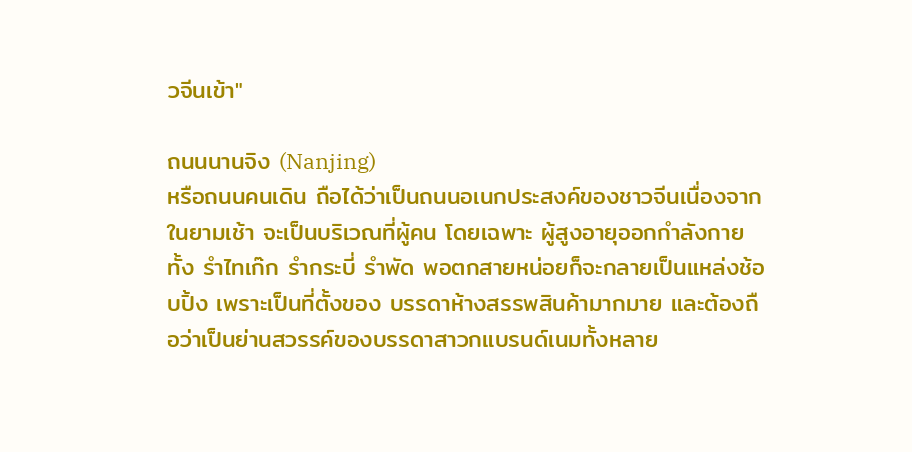วจีนเข้า"

ถนนนานจิง (Nanjing)
หรือถนนคนเดิน ถือได้ว่าเป็นถนนอเนกประสงค์ของชาวจีนเนื่องจากในยามเช้า จะเป็นบริเวณที่ผู้คน โดยเฉพาะ ผู้สูงอายุออกกำลังกายทั้ง รำไทเก๊ก รำกระบี่ รำพัด พอตกสายหน่อยก็จะกลายเป็นแหล่งช้อบปิ้ง เพราะเป็นที่ตั้งของ บรรดาห้างสรรพสินค้ามากมาย และต้องถือว่าเป็นย่านสวรรค์ของบรรดาสาวกแบรนด์เนมทั้งหลาย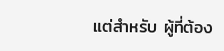แต่สำหรับ ผู้ที่ต้อง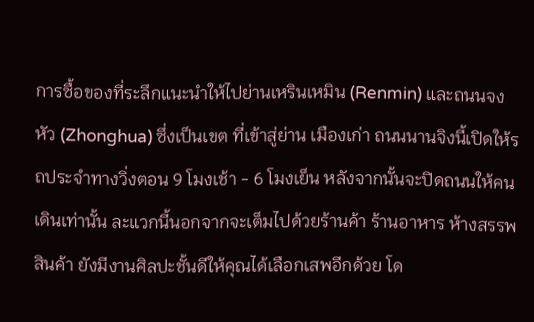การซื้อของที่ระลึกแนะนำให้ไปย่านเหรินเหมิน (Renmin) และถนนจงหัว (Zhonghua) ซึ่งเป็นเขต ที่เข้าสู่ย่าน เมืองเก่า ถนนนานจิงนี้เปิดให้รถประจำทางวิ่งตอน 9 โมงเช้า - 6 โมงเย็น หลังจากนั้นจะปิดถนนให้คนเดินเท่านั้น ละแวกนี้นอกจากจะเต็มไปด้วยร้านค้า ร้านอาหาร ห้างสรรพสินค้า ยังมีงานศิลปะชั้นดีให้คุณได้เลือกเสพอีกด้วย โด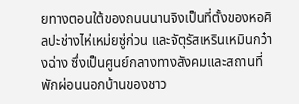ยทางตอนใต้ของถนนนานจิงเป็นที่ตั้งของหอศิลปะช่างไห่เหม่ยซู่ก่วน และจัตุรัสเหรินเหมินกว๋างฉ่าง ซึ่งเป็นศูนย์กลางทางสังคมและสถานที่พักผ่อนนอกบ้านของชาว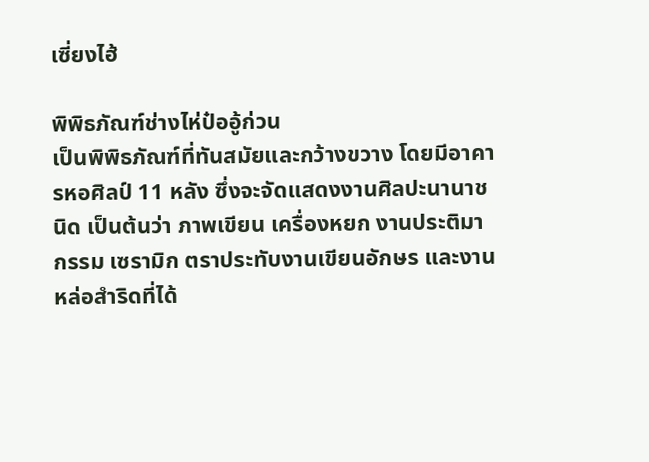เซี่ยงไฮ้

พิพิธภัณฑ์ช่างไห่ป๋ออู้ก่วน
เป็นพิพิธภัณฑ์ที่ทันสมัยและกว้างขวาง โดยมีอาคารหอศิลป์ 11 หลัง ซึ่งจะจัดแสดงงานศิลปะนานาชนิด เป็นต้นว่า ภาพเขียน เครื่องหยก งานประติมากรรม เซรามิก ตราประทับงานเขียนอักษร และงานหล่อสำริดที่ได้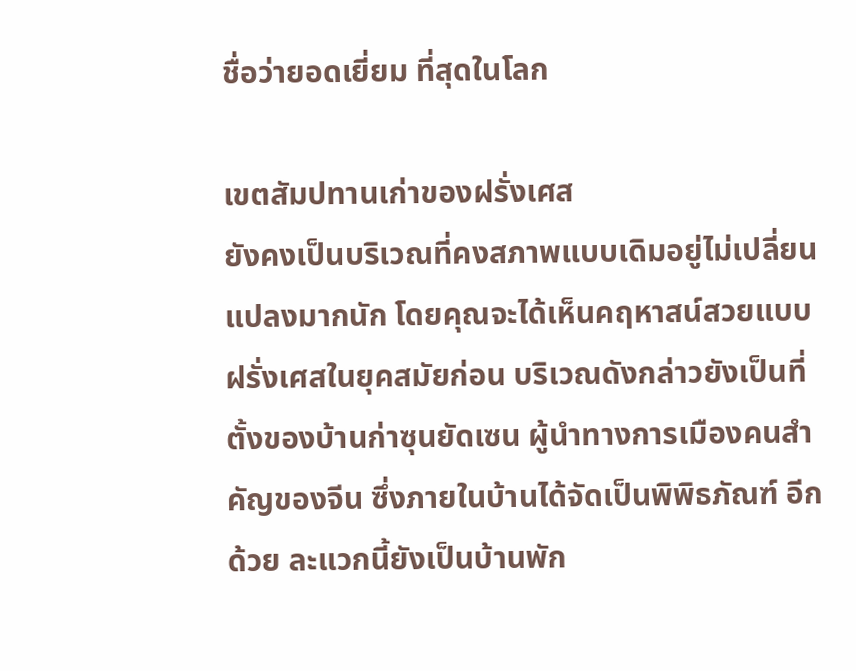ชื่อว่ายอดเยี่ยม ที่สุดในโลก

เขตสัมปทานเก่าของฝรั่งเศส
ยังคงเป็นบริเวณที่คงสภาพแบบเดิมอยู่ไม่เปลี่ยนแปลงมากนัก โดยคุณจะได้เห็นคฤหาสน์สวยแบบฝรั่งเศสในยุคสมัยก่อน บริเวณดังกล่าวยังเป็นที่ตั้งของบ้านก่าซุนยัดเซน ผู้นำทางการเมืองคนสำคัญของจีน ซึ่งภายในบ้านได้จัดเป็นพิพิธภัณฑ์ อีกด้วย ละแวกนี้ยังเป็นบ้านพัก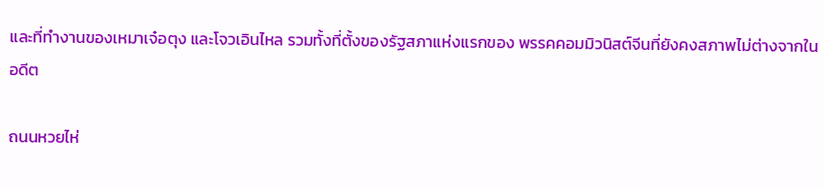และที่ทำงานของเหมาเจ๋อตุง และโจวเอินไหล รวมทั้งที่ตั้งของรัฐสภาแห่งแรกของ พรรคคอมมิวนิสต์จีนที่ยังคงสภาพไม่ต่างจากในอดีต

ถนนหวยไห่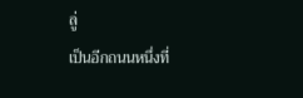ลู่
เป็นอีกถนนหนึ่งที่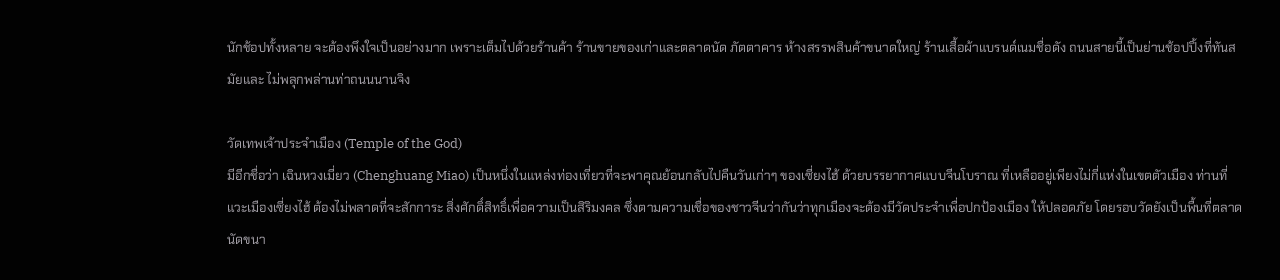นักช้อปทั้งหลาย จะต้องพึงใจเป็นอย่างมาก เพราะเต็มไปด้วยร้านค้า ร้านขายของเก่าและตลาดนัด ภัตตาคาร ห้างสรรพสินค้าขนาดใหญ่ ร้านเสื้อผ้าแบรนด์เนมชื่อดัง ถนนสายนี้เป็นย่านช้อปปิ้งที่ทันสมัยและ ไม่พลุกพล่านท่าถนนนานจิง

วัดเทพเจ้าประจำเมือง (Temple of the God)
มีอีกชื่อว่า เฉินหวงเมี่ยว (Chenghuang Miao) เป็นหนึ่งในแหล่งท่องเที่ยวที่จะพาคุณย้อนกลับไปคืนวันเก่าๆ ของเซี่ยงไฮ้ ด้วยบรรยากาศแบบจีนโบราณ ที่เหลืออยู่เพียงไม่กี่แห่งในเขตตัวเมือง ท่านที่แวะเมืองเซี่ยงไฮ้ ต้องไม่พลาดที่จะสักการะ สิ่งศักดิ์สิทธิ์เพื่อความเป็นสิริมงคล ซึ่งตามความเชื่อของชาวจีนว่ากันว่าทุกเมืองจะต้องมีวัดประจำเพื่อปกป้องเมือง ให้ปลอดภัย โดยรอบวัดยังเป็นพื้นที่ตลาดนัดขนา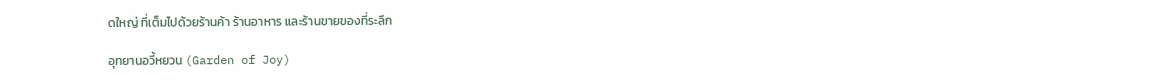ดใหญ่ ที่เต็มไปด้วยร้านค้า ร้านอาหาร และร้านขายของที่ระลึก

อุทยานอวี้หยวน (Garden of Joy)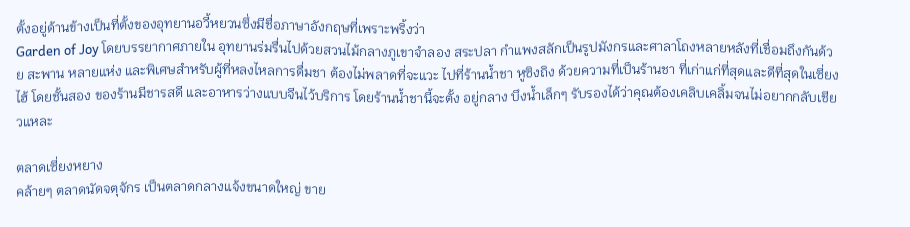ตั้งอยู่ด้านข้างเป็นที่ตั้งของอุทยานอวี้หยวนซึ่งมีชื่อภาษาอังกฤษที่เพราะพริ้งว่า
Garden of Joy โดยบรรยากาศภายใน อุทยานร่มรื่นไปด้วยสวนไม้กลางภูเขาจำลอง สระปลา กำแพงสลักเป็นรูปมังกรและศาลาโถงหลายหลังที่เชื่อมถึงกันด้วย สะพาน หลายแห่ง และพิเศษสำหรับผู้ที่หลงไหลการดื่มชา ต้องไม่พลาดที่จะแวะ ไปที่ร้านน้ำชา หูซิงถิง ด้วยความที่เป็นร้านชา ที่เก่าแก่ที่สุดและดีที่สุดในเซี่ยงไฮ้ โดยชั้นสอง ของร้านมีชารสดี และอาหารว่างแบบจีนไว้บริการ โดยร้านน้ำชานี้จะตั้ง อยู่กลาง บึงน้ำเล็กๆ รับรองได้ว่าคุณต้องเคลิบเคลิ้มจนไม่อยากกลับเชียวแหละ

ตลาดเซี่ยงหยาง
คล้ายๆ ตลาดนัดจตุจักร เป็นตลาดกลางแจ้งขนาดใหญ่ ขาย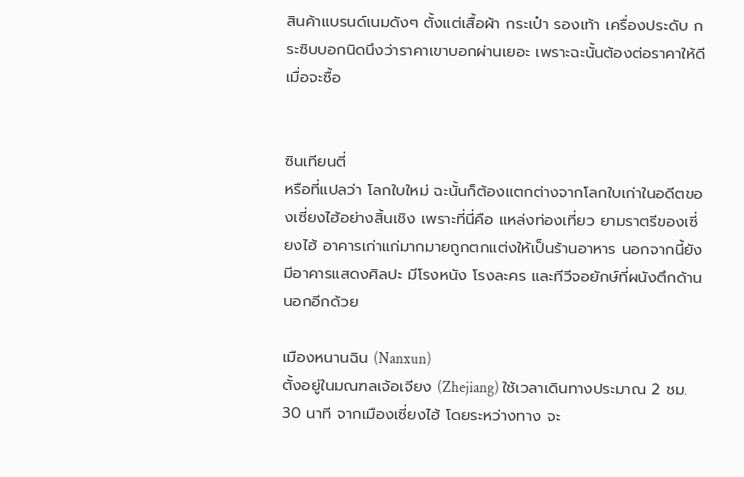สินค้าแบรนด์เนมดังๆ ตั้งแต่เสื้อผ้า กระเป๋า รองเท้า เครื่องประดับ กระซิบบอกนิดนึงว่าราคาเขาบอกผ่านเยอะ เพราะฉะนั้นต้องต่อราคาให้ดีเมื่อจะซื้อ


ซินเทียนตี่
หรือที่แปลว่า โลกใบใหม่ ฉะนั้นก็ต้องแตกต่างจากโลกใบเก่าในอดีตของเซี่ยงไฮ้อย่างสิ้นเชิง เพราะที่นี่คือ แหล่งท่องเที่ยว ยามราตรีของเซี่ยงไฮ้ อาคารเก่าแก่มากมายถูกตกแต่งให้เป็นร้านอาหาร นอกจากนี้ยังมีอาคารแสดงศิลปะ มีโรงหนัง โรงละคร และทีวีจอยักษ์ที่ผนังตึกด้านนอกอีกด้วย

เมืองหนานฉิน (Nanxun)
ตั้งอยู่ในมณฑลเจ้อเจียง (Zhejiang) ใช้เวลาเดินทางประมาณ 2 ชม. 30 นาที จากเมืองเซี่ยงไฮ้ โดยระหว่างทาง จะ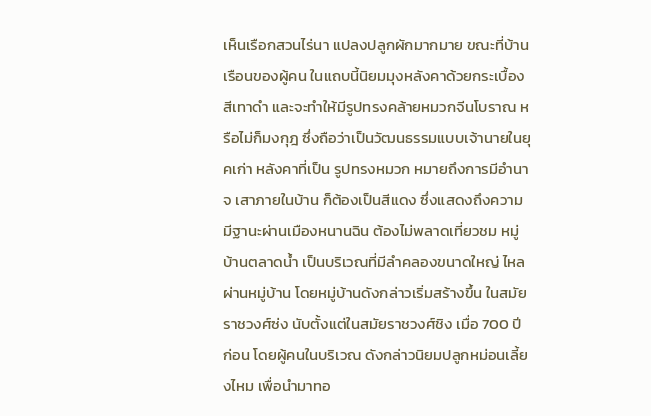เห็นเรือกสวนไร่นา แปลงปลูกผักมากมาย ขณะที่บ้านเรือนของผู้คน ในแถบนี้นิยมมุงหลังคาด้วยกระเบื้องสีเทาดำ และจะทำให้มีรูปทรงคล้ายหมวกจีนโบราณ หรือไม่ก็มงกุฎ ซึ่งถือว่าเป็นวัฒนธรรมแบบเจ้านายในยุคเก่า หลังคาที่เป็น รูปทรงหมวก หมายถึงการมีอำนาจ เสาภายในบ้าน ก็ต้องเป็นสีแดง ซึ่งแสดงถึงความมีฐานะผ่านเมืองหนานฉิน ต้องไม่พลาดเที่ยวชม หมู่บ้านตลาดน้ำ เป็นบริเวณที่มีลำคลองขนาดใหญ่ ไหลผ่านหมู่บ้าน โดยหมู่บ้านดังกล่าวเริ่มสร้างขึ้น ในสมัยราชวงศ์ซ่ง นับตั้งแต่ในสมัยราชวงศ์ชิง เมื่อ 700 ปี ก่อน โดยผู้คนในบริเวณ ดังกล่าวนิยมปลูกหม่อนเลี้ยงไหม เพื่อนำมาทอ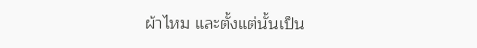ผ้าไหม และตั้งแต่นั้นเป็น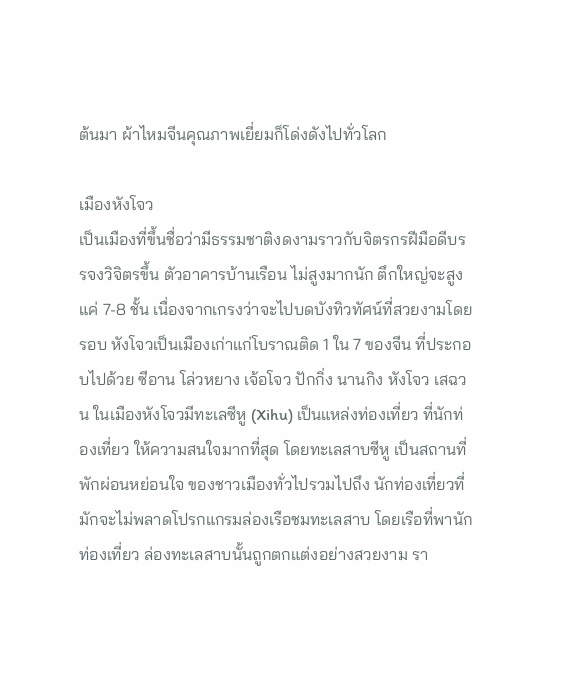ต้นมา ผ้าไหมจีนคุณภาพเยี่ยมก็โด่งดังไปทั่วโลก

เมืองหังโจว
เป็นเมืองที่ขึ้นชื่อว่ามีธรรมชาติงดงามราวกับจิตรกรฝีมือดีบรรจงวิจิตรขึ้น ตัวอาคารบ้านเรือน ไม่สูงมากนัก ตึกใหญ่จะสูงแค่ 7-8 ชั้น เนื่องจากเกรงว่าจะไปบดบังทิวทัศน์ที่สวยงามโดยรอบ หังโจวเป็นเมืองเก่าแก่โบราณติด 1 ใน 7 ของจีน ที่ประกอบไปด้วย ซีอาน โล่วหยาง เจ้อโจว ปักกิ่ง นานกิง หังโจว เสฉวน ในเมืองหังโจวมีทะเลซีหู (Xihu) เป็นแหล่งท่องเที่ยว ที่นักท่องเที่ยว ให้ความสนใจมากที่สุด โดยทะเลสาบซีหู เป็นสถานที่พักผ่อนหย่อนใจ ของชาวเมืองทั่วไปรวมไปถึง นักท่องเที่ยวที่มักจะไม่พลาดโปรกแกรมล่องเรือชมทะเลสาบ โดยเรือที่พานักท่องเที่ยว ล่องทะเลสาบนั้นถูกตกแต่งอย่างสวยงาม รา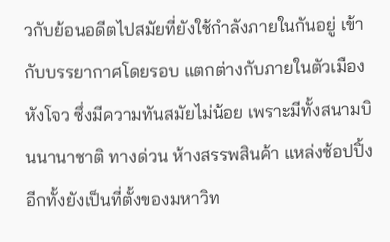วกับย้อนอดีตไปสมัยที่ยังใช้กำลังภายในกันอยู่ เข้ากับบรรยากาศโดยรอบ แตกต่างกับภายในตัวเมืองหังโจว ซึ่งมีความทันสมัยไม่น้อย เพราะมีทั้งสนามบินนานาชาติ ทางด่วน ห้างสรรพสินค้า แหล่งช้อปปิ้ง อีกทั้งยังเป็นที่ตั้งของมหาวิท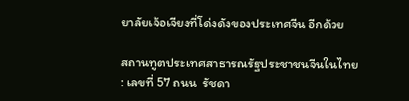ยาลัยเจ้อเจียงที่โด่งดังของประเทศจีน อีกด้วย

สถานทูตประเทศสาธารณรัฐประชาชนจีนในไทย : เลขที่ 57 ถนน  รัชดา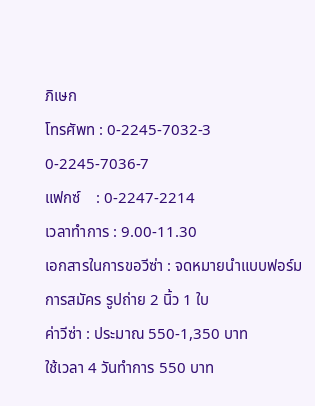ภิเษก
โทรศัพท : 0-2245-7032-3 0-2245-7036-7
แฟกซ์    : 0-2247-2214
เวลาทำการ : 9.00-11.30
เอกสารในการขอวีซ่า : จดหมายนำแบบฟอร์มการสมัคร รูปถ่าย 2 นิ้ว 1 ใบ
ค่าวีซ่า : ประมาณ 550-1,350 บาท
ใช้เวลา 4 วันทำการ 550 บาท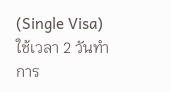(Single Visa)
ใช้เวลา 2 วันทำการ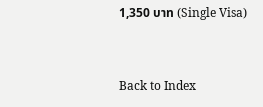1,350 บาท (Single Visa)


Back to Index